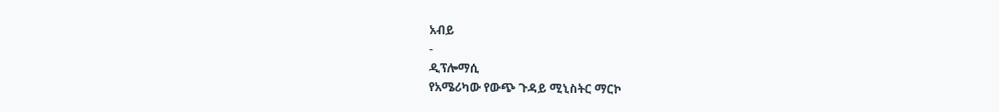አብይ
-
ዲፕሎማሲ
የአሜሪካው የውጭ ጉዳይ ሚኒስትር ማርኮ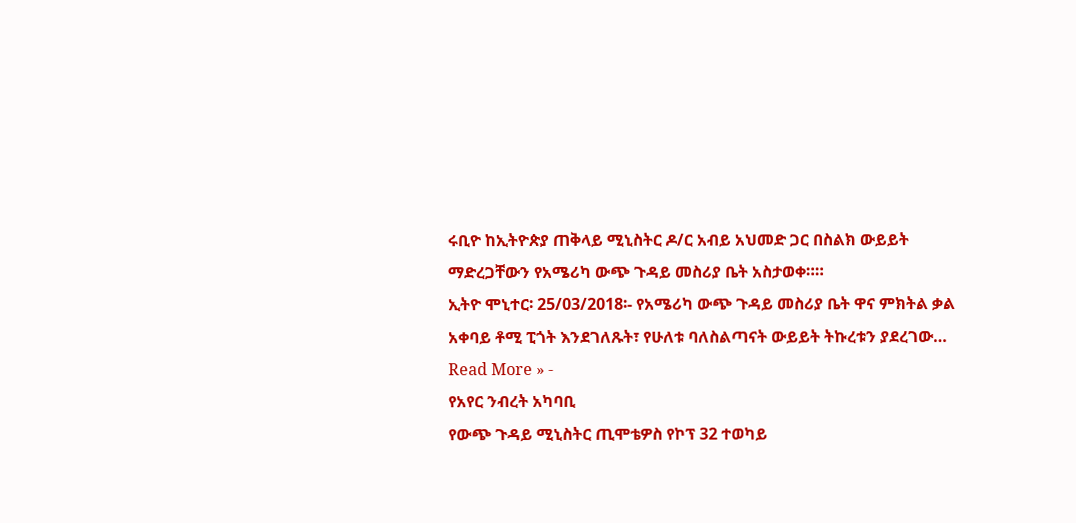ሩቢዮ ከኢትዮጵያ ጠቅላይ ሚኒስትር ዶ/ር አብይ አህመድ ጋር በስልክ ውይይት ማድረጋቸውን የአሜሪካ ውጭ ጉዳይ መስሪያ ቤት አስታወቀ።።
ኢትዮ ሞኒተር፡ 25/03/2018፡- የአሜሪካ ውጭ ጉዳይ መስሪያ ቤት ዋና ምክትል ቃል አቀባይ ቶሚ ፒጎት እንደገለጹት፣ የሁለቱ ባለስልጣናት ውይይት ትኩረቱን ያደረገው…
Read More » -
የአየር ንብረት አካባቢ
የውጭ ጉዳይ ሚኒስትር ጢሞቴዎስ የኮፕ 32 ተወካይ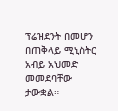ፕሬዝደንት በመሆን በጠቅላይ ሚኒስትር አብይ አህመድ መመደባቸው ታውቋል።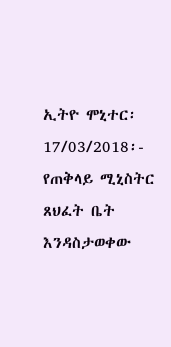ኢትዮ ሞኒተር፡ 17/03/2018፡- የጠቅላይ ሚኒስትር ጸህፈት ቤት እንዳስታወቀው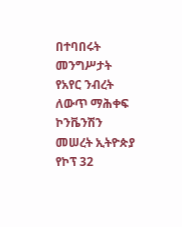በተባበሩት መንግሥታት የአየር ንብረት ለውጥ ማሕቀፍ ኮንቬንሽን መሠረት ኢትዮጵያ የኮፕ 32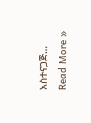አስተናጋጅ…
Read More »